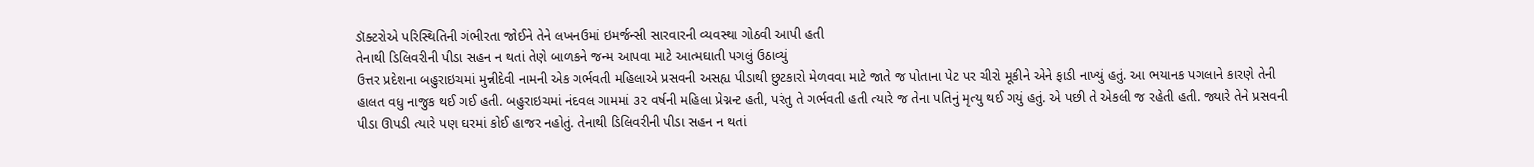ડૉક્ટરોએ પરિસ્થિતિની ગંભીરતા જોઈને તેને લખનઉમાં ઇમર્જન્સી સારવારની વ્યવસ્થા ગોઠવી આપી હતી
તેનાથી ડિલિવરીની પીડા સહન ન થતાં તેણે બાળકને જન્મ આપવા માટે આત્મઘાતી પગલું ઉઠાવ્યું
ઉત્તર પ્રદેશના બહુરાઇચમાં મુન્નીદેવી નામની એક ગર્ભવતી મહિલાએ પ્રસવની અસહ્ય પીડાથી છુટકારો મેળવવા માટે જાતે જ પોતાના પેટ પર ચીરો મૂકીને એને ફાડી નાખ્યું હતું. આ ભયાનક પગલાને કારણે તેની હાલત વધુ નાજુક થઈ ગઈ હતી. બહુરાઇચમાં નંદવલ ગામમાં ૩૨ વર્ષની મહિલા પ્રેગ્નન્ટ હતી, પરંતુ તે ગર્ભવતી હતી ત્યારે જ તેના પતિનું મૃત્યુ થઈ ગયું હતું. એ પછી તે એકલી જ રહેતી હતી. જ્યારે તેને પ્રસવની પીડા ઊપડી ત્યારે પણ ઘરમાં કોઈ હાજર નહોતું. તેનાથી ડિલિવરીની પીડા સહન ન થતાં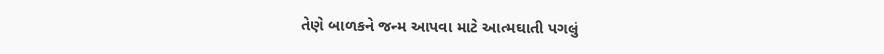તેણે બાળકને જન્મ આપવા માટે આત્મઘાતી પગલું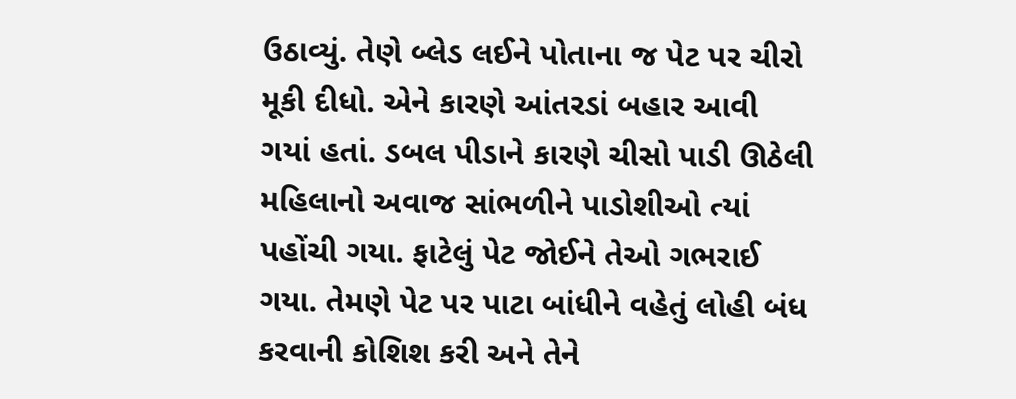ઉઠાવ્યું. તેણે બ્લેડ લઈને પોતાના જ પેટ પર ચીરો મૂકી દીધો. એને કારણે આંતરડાં બહાર આવી ગયાં હતાં. ડબલ પીડાને કારણે ચીસો પાડી ઊઠેલી મહિલાનો અવાજ સાંભળીને પાડોશીઓ ત્યાં પહોંચી ગયા. ફાટેલું પેટ જોઈને તેઓ ગભરાઈ ગયા. તેમણે પેટ પર પાટા બાંધીને વહેતું લોહી બંધ કરવાની કોશિશ કરી અને તેને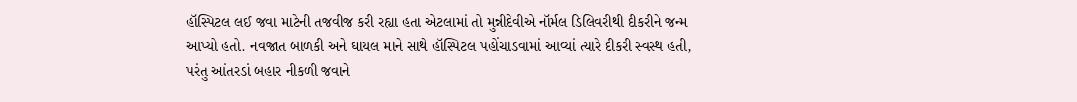હૉસ્પિટલ લઈ જવા માટેની તજવીજ કરી રહ્યા હતા એટલામાં તો મુન્નીદેવીએ નૉર્મલ ડિલિવરીથી દીકરીને જન્મ આપ્યો હતો. નવજાત બાળકી અને ઘાયલ માને સાથે હૉસ્પિટલ પહોંચાડવામાં આવ્યાં ત્યારે દીકરી સ્વસ્થ હતી, પરંતુ આંતરડાં બહાર નીકળી જવાને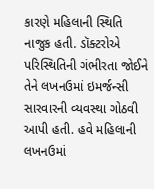કારણે મહિલાની સ્થિતિ નાજુક હતી. ડૉક્ટરોએ પરિસ્થિતિની ગંભીરતા જોઈને તેને લખનઉમાં ઇમર્જન્સી સારવારની વ્યવસ્થા ગોઠવી આપી હતી. હવે મહિલાની લખનઉમાં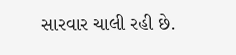સારવાર ચાલી રહી છે.